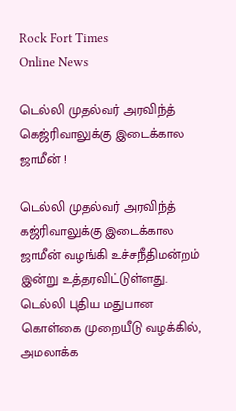Rock Fort Times
Online News

டெல்லி முதல்வர் அரவிந்த் கெஜ்ரிவாலுக்கு இடைக்கால ஜாமீன் !

டெல்லி முதல்வர் அரவிந்த் கஜ்ரிவாலுக்கு இடைக்கால ஜாமீன் வழங்கி உச்சநீதிமன்றம் இன்று உத்தரவிட்டுள்ளது. டெல்லி புதிய மதுபான கொள்கை முறையீடு வழக்கில், அமலாக்க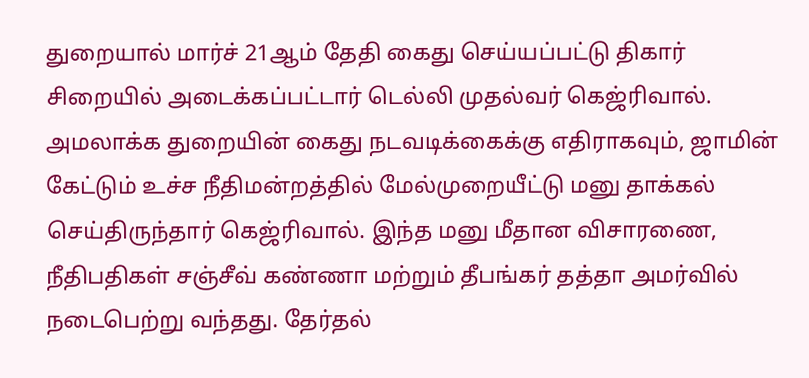துறையால் மார்ச் 21ஆம் தேதி கைது செய்யப்பட்டு திகார் சிறையில் அடைக்கப்பட்டார் டெல்லி முதல்வர் கெஜ்ரிவால். அமலாக்க துறையின் கைது நடவடிக்கைக்கு எதிராகவும், ஜாமின் கேட்டும் உச்ச நீதிமன்றத்தில் மேல்முறையீட்டு மனு தாக்கல் செய்திருந்தார் கெஜ்ரிவால். இந்த மனு மீதான விசாரணை, நீதிபதிகள் சஞ்சீவ் கண்ணா மற்றும் தீபங்கர் தத்தா அமர்வில் நடைபெற்று வந்தது. தேர்தல்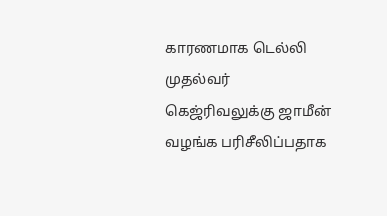காரணமாக டெல்லி முதல்வர் கெஜ்ரிவலுக்கு ஜாமீன் வழங்க பரிசீலிப்பதாக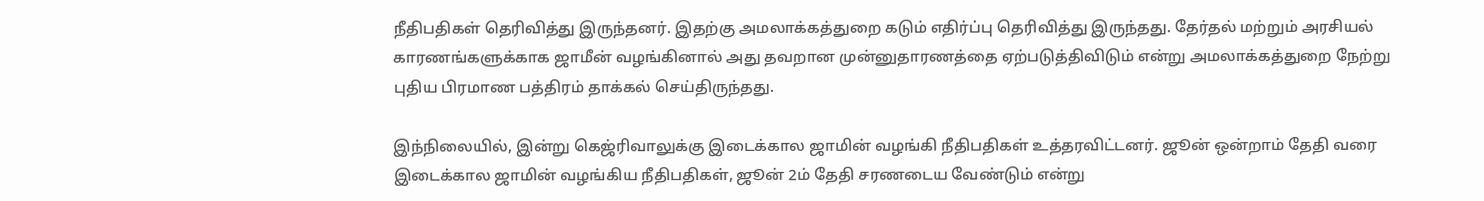நீதிபதிகள் தெரிவித்து இருந்தனர். இதற்கு அமலாக்கத்துறை கடும் எதிர்ப்பு தெரிவித்து இருந்தது. தேர்தல் மற்றும் அரசியல் காரணங்களுக்காக ஜாமீன் வழங்கினால் அது தவறான முன்னுதாரணத்தை ஏற்படுத்திவிடும் என்று அமலாக்கத்துறை நேற்று புதிய பிரமாண பத்திரம் தாக்கல் செய்திருந்தது.

இந்நிலையில், இன்று கெஜ்ரிவாலுக்கு இடைக்கால ஜாமின் வழங்கி நீதிபதிகள் உத்தரவிட்டனர். ஜூன் ஒன்றாம் தேதி வரை இடைக்கால ஜாமின் வழங்கிய நீதிபதிகள், ஜூன் 2ம் தேதி சரணடைய வேண்டும் என்று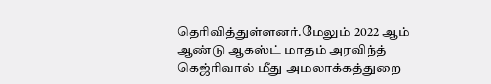தெரிவித்துள்ளனர்.மேலும் 2022 ஆம் ஆண்டு ஆகஸ்ட் மாதம் அரவிந்த் கெஜ்ரிவால் மீது அமலாக்கத்துறை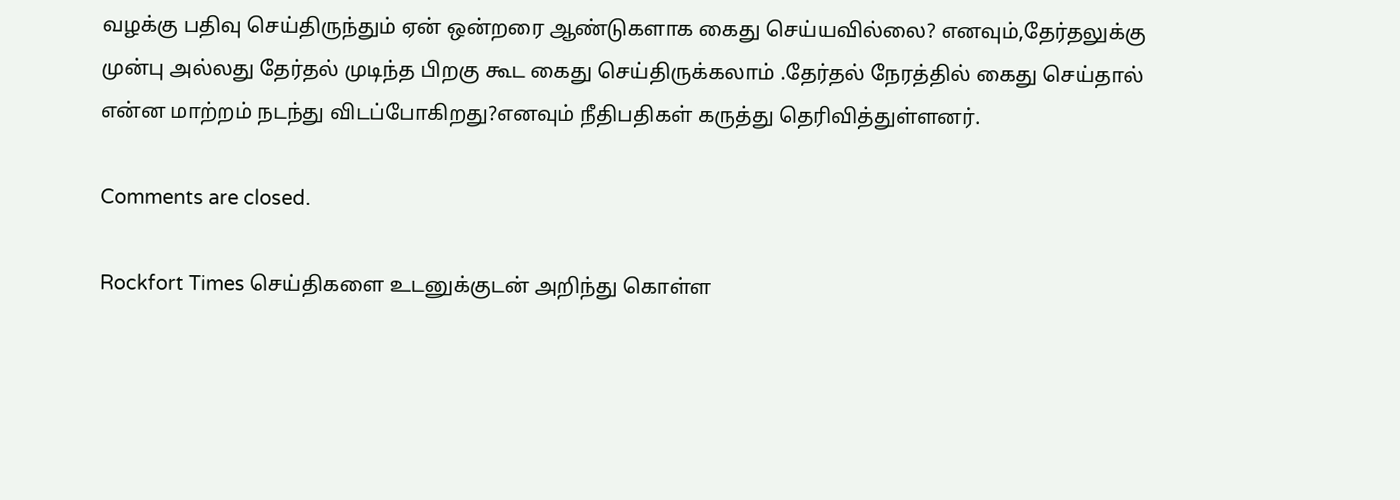வழக்கு பதிவு செய்திருந்தும் ஏன் ஒன்றரை ஆண்டுகளாக கைது செய்யவில்லை? எனவும்,தேர்தலுக்கு முன்பு அல்லது தேர்தல் முடிந்த பிறகு கூட கைது செய்திருக்கலாம் .தேர்தல் நேரத்தில் கைது செய்தால் என்ன மாற்றம் நடந்து விடப்போகிறது?எனவும் நீதிபதிகள் கருத்து தெரிவித்துள்ளனர்.

Comments are closed.

Rockfort Times செய்திகளை உடனுக்குடன் அறிந்து கொள்ள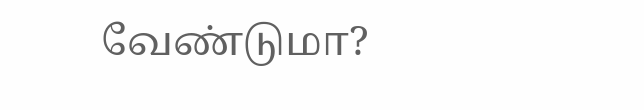வேண்டுமா?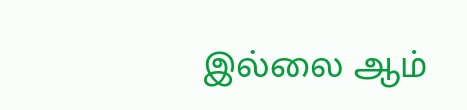இல்லை ஆம்